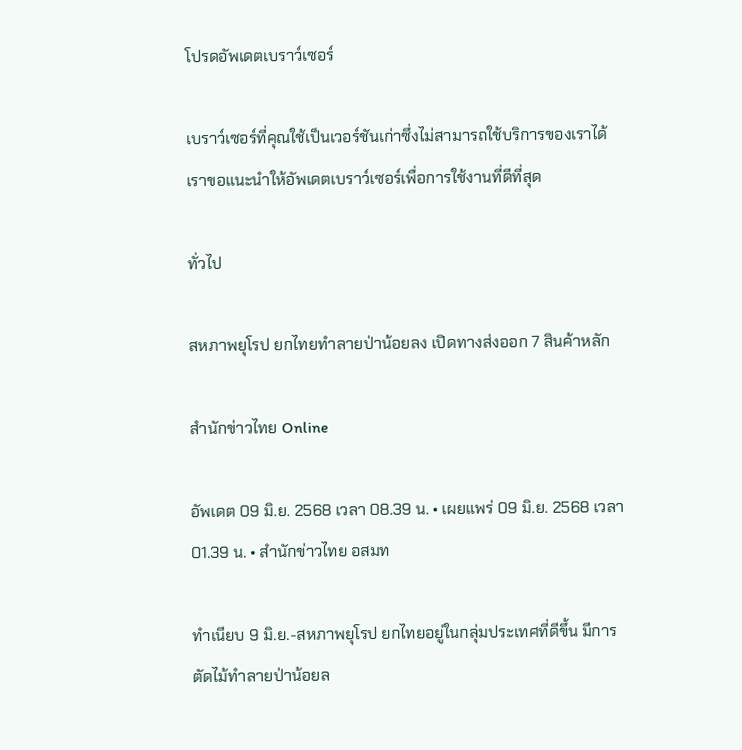โปรดอัพเดตเบราว์เซอร์

เบราว์เซอร์ที่คุณใช้เป็นเวอร์ชันเก่าซึ่งไม่สามารถใช้บริการของเราได้ เราขอแนะนำให้อัพเดตเบราว์เซอร์เพื่อการใช้งานที่ดีที่สุด

ทั่วไป

สหภาพยุโรป ยกไทยทำลายป่าน้อยลง เปิดทางส่งออก 7 สินค้าหลัก

สำนักข่าวไทย Online

อัพเดต 09 มิ.ย. 2568 เวลา 08.39 น. • เผยแพร่ 09 มิ.ย. 2568 เวลา 01.39 น. • สำนักข่าวไทย อสมท

ทำเนียบ 9 มิ.ย.-สหภาพยุโรป ยกไทยอยู่ในกลุ่มประเทศที่ดีขึ้น มีการตัดไม้ทำลายป่าน้อยล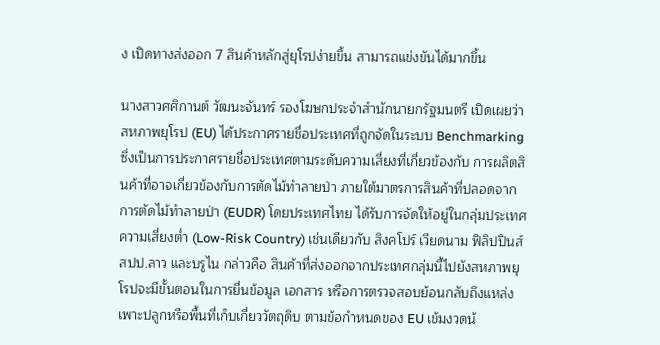ง เปิดทางส่งออก 7 สินค้าหลักสู่ยุโรปง่ายขึ้น สามารถแข่งขันได้มากขึ้น

นางสาวศศิกานต์ วัฒนะจันทร์ รองโฆษกประจำสำนักนายกรัฐมนตรี เปิดเผยว่าสหภาพยุโรป (EU) ได้ประกาศรายชื่อประเทศที่ถูกจัดในระบบ Benchmarking ซึ่งเป็นการประกาศรายชื่อประเทศตามระดับความเสี่ยงที่เกี่ยวข้องกับ การผลิตสินค้าที่อาจเกี่ยวข้องกับการตัดไม้ทำลายป่า ภายใต้มาตรการสินค้าที่ปลอดจากการตัดไม้ทำลายป่า (EUDR) โดยประเทศไทย ได้รับการจัดให้อยู่ในกลุ่มประเทศความเสี่ยงต่ำ (Low-Risk Country) เช่นเดียวกับ สิงคโปร์ เวียดนาม ฟิลิปปินส์ สปป.ลาว และบรูไน กล่าวคือ สินค้าที่ส่งออกจากประเทศกลุ่มนี้ไปยังสหภาพยุโรปจะมีขั้นตอนในการยื่นข้อมูล เอกสาร หรือการตรวจสอบย้อนกลับถึงแหล่งเพาะปลูกหรือพื้นที่เก็บเกี่ยววัตถุดิบ ตามข้อกำหนดของ EU เข้มงวดน้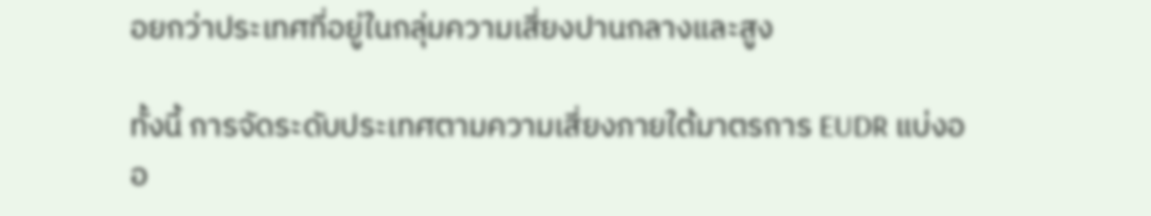อยกว่าประเทศที่อยู่ในกลุ่มความเสี่ยงปานกลางและสูง

ทั้งนี้ การจัดระดับประเทศตามความเสี่ยงภายใต้มาตรการ EUDR แบ่งออ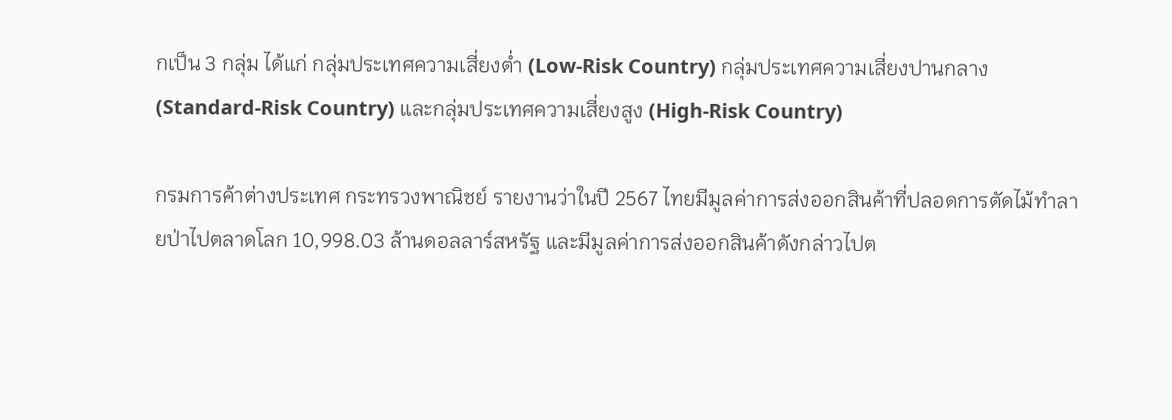กเป็น 3 กลุ่ม ได้แก่ กลุ่มประเทศความเสี่ยงต่ำ (Low-Risk Country) กลุ่มประเทศความเสี่ยงปานกลาง (Standard-Risk Country) และกลุ่มประเทศความเสี่ยงสูง (High-Risk Country)

กรมการค้าต่างประเทศ กระทรวงพาณิชย์ รายงานว่าในปี 2567 ไทยมีมูลค่าการส่งออกสินค้าที่ปลอดการตัดไม้ทำลายป่าไปตลาดโลก 10,998.03 ล้านดอลลาร์สหรัฐ และมีมูลค่าการส่งออกสินค้าดังกล่าวไปต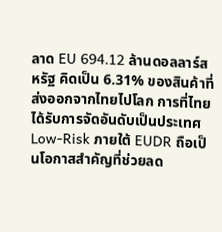ลาด EU 694.12 ล้านดอลลาร์สหรัฐ คิดเป็น 6.31% ของสินค้าที่ส่งออกจากไทยไปโลก การที่ไทยได้รับการจัดอันดับเป็นประเทศ Low-Risk ภายใต้ EUDR ถือเป็นโอกาสสำคัญที่ช่วยลด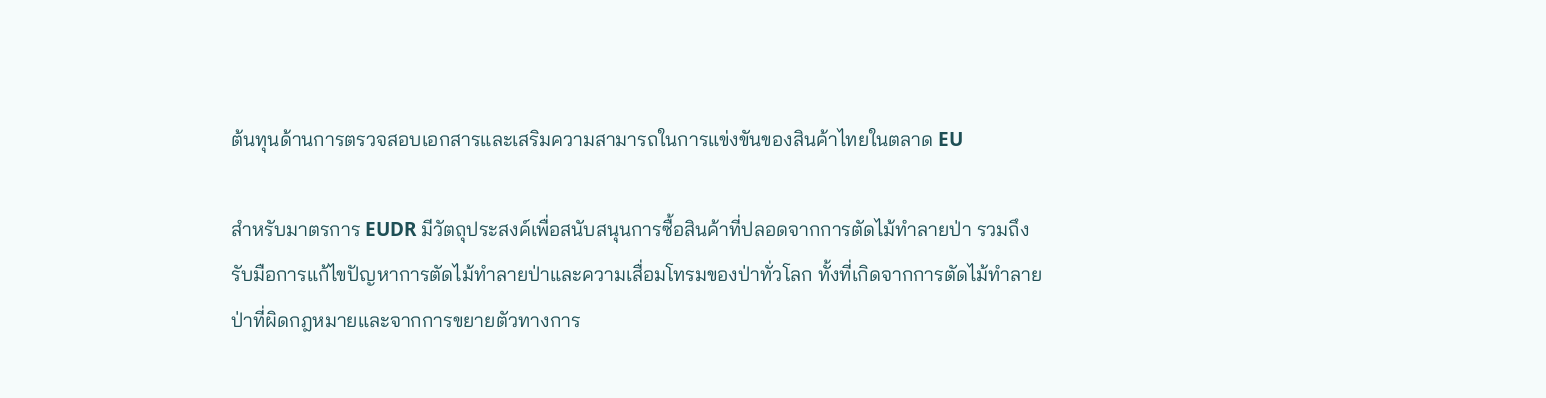ต้นทุนด้านการตรวจสอบเอกสารและเสริมความสามารถในการแข่งขันของสินค้าไทยในตลาด EU

สำหรับมาตรการ EUDR มีวัตถุประสงค์เพื่อสนับสนุนการซื้อสินค้าที่ปลอดจากการตัดไม้ทำลายป่า รวมถึงรับมือการแก้ไขปัญหาการตัดไม้ทำลายป่าและความเสื่อมโทรมของป่าทั่วโลก ทั้งที่เกิดจากการตัดไม้ทำลายป่าที่ผิดกฎหมายและจากการขยายตัวทางการ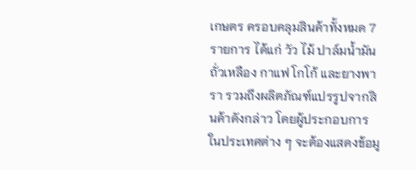เกษตร ครอบคลุมสินค้าทั้งหมด 7 รายการ ได้แก่ วัว ไม้ ปาล์มน้ำมัน ถั่วเหลือง กาแฟ โกโก้ และยางพารา รวมถึงผลิตภัณฑ์แปรรูปจากสินค้าดังกล่าว โดยผู้ประกอบการในประเทศต่าง ๆ จะต้องแสดงข้อมู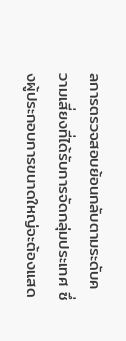ลการตรวจสอบย้อนกลับตามระดับความเสี่ยงที่ได้รับการจัดกลุ่มประเทศ ซึ่งผู้ประกอบการขนาดใหญ่จะต้องแสด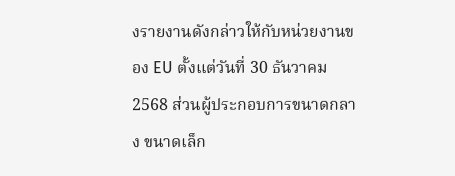งรายงานดังกล่าวให้กับหน่วยงานของ EU ตั้งแต่วันที่ 30 ธันวาคม 2568 ส่วนผู้ประกอบการขนาดกลาง ขนาดเล็ก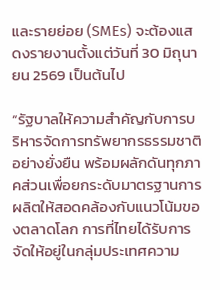และรายย่อย (SMEs) จะต้องแสดงรายงานตั้งแต่วันที่ 30 มิถุนายน 2569 เป็นต้นไป

“รัฐบาลให้ความสำคัญกับการบริหารจัดการทรัพยากรธรรมชาติอย่างยั่งยืน พร้อมผลักดันทุกภาคส่วนเพื่อยกระดับมาตรฐานการผลิตให้สอดคล้องกับแนวโน้มของตลาดโลก การที่ไทยได้รับการจัดให้อยู่ในกลุ่มประเทศความ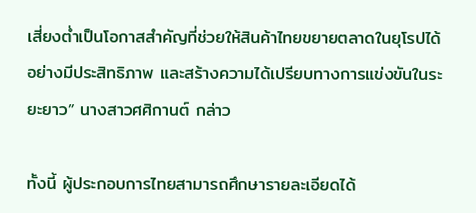เสี่ยงต่ำเป็นโอกาสสำคัญที่ช่วยให้สินค้าไทยขยายตลาดในยุโรปได้อย่างมีประสิทธิภาพ และสร้างความได้เปรียบทางการแข่งขันในระยะยาว” นางสาวศศิกานต์ กล่าว

ทั้งนี้ ผู้ประกอบการไทยสามารถศึกษารายละเอียดได้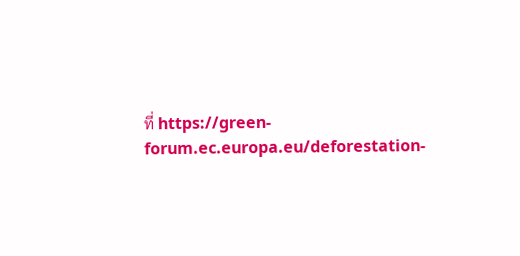ที่ https://green-forum.ec.europa.eu/deforestation-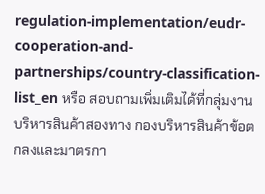regulation-implementation/eudr-cooperation-and-partnerships/country-classification-list_en หรือ สอบถามเพิ่มเติมได้ที่กลุ่มงานบริหารสินค้าสองทาง กองบริหารสินค้าข้อตกลงและมาตรกา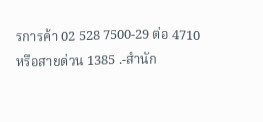รการค้า 02 528 7500-29 ต่อ 4710 หรือสายด่วน 1385 .-สำนัก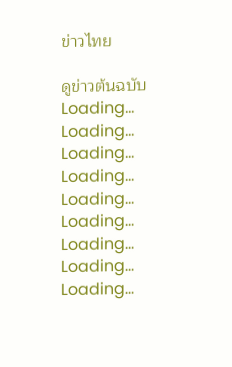ข่าวไทย

ดูข่าวต้นฉบับ
Loading...
Loading...
Loading...
Loading...
Loading...
Loading...
Loading...
Loading...
Loading...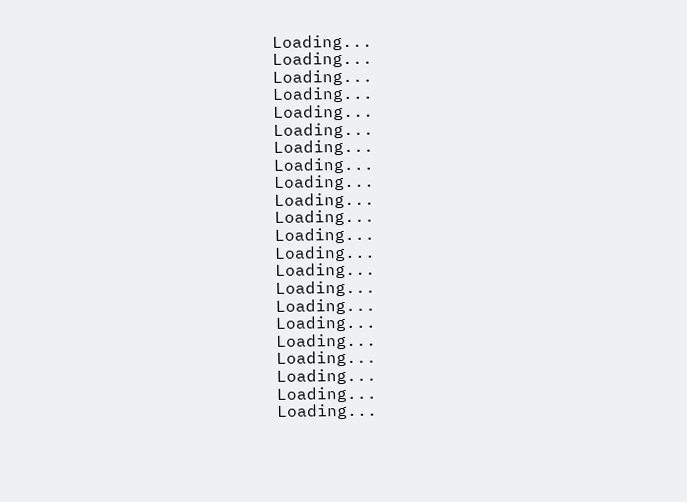Loading...
Loading...
Loading...
Loading...
Loading...
Loading...
Loading...
Loading...
Loading...
Loading...
Loading...
Loading...
Loading...
Loading...
Loading...
Loading...
Loading...
Loading...
Loading...
Loading...
Loading...
Loading...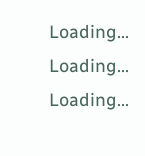Loading...
Loading...
Loading...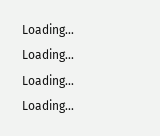Loading...
Loading...
Loading...
Loading...